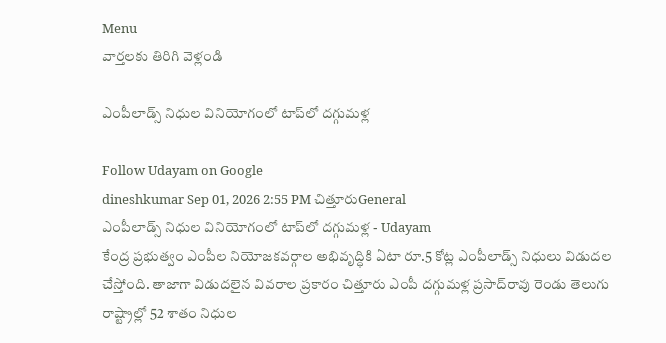Menu
వార్తలకు తిరిగి వెళ్లండి

ఎంపీలాడ్స్ నిధుల వినియోగంలో టాప్‌లో దగ్గుమళ్ల

Follow Udayam on Google
dineshkumar Sep 01, 2026 2:55 PM చిత్తూరుGeneral
ఎంపీలాడ్స్ నిధుల వినియోగంలో టాప్‌లో దగ్గుమళ్ల - Udayam
కేంద్ర ప్రభుత్వం ఎంపీల నియోజకవర్గాల అభివృద్ధికి ఏటా రూ.5 కోట్ల ఎంపీలాడ్స్ నిధులు విడుదల చేస్తోంది. తాజాగా విడుదలైన వివరాల ప్రకారం చిత్తూరు ఎంపీ దగ్గుమళ్ల ప్రసాద్‌రావు రెండు తెలుగు రాష్ట్రాల్లో 52 శాతం నిధుల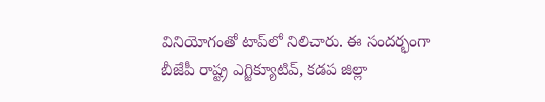వినియోగంతో టాప్‌లో నిలిచారు. ఈ సందర్భంగా బీజేపీ రాష్ట్ర ఎగ్జిక్యూటివ్, కడప జిల్లా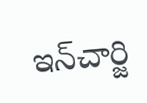ఇన్‌చార్జి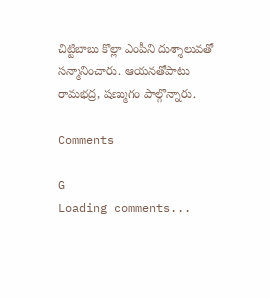చిట్టిబాబు కొల్లా ఎంపీని దుశ్శాలువతో సన్మానించారు. ఆయనతోపాటు రామభద్ర, షణ్ముగం పాల్గొన్నారు.

Comments

G
Loading comments...